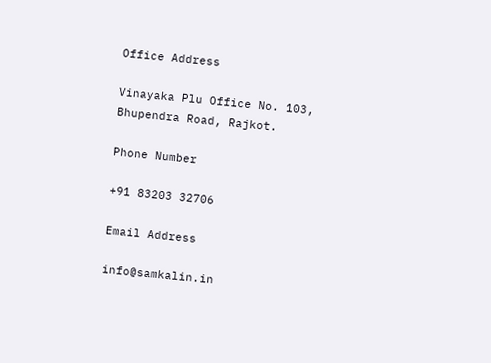Office Address

Vinayaka Plu Office No. 103, Bhupendra Road, Rajkot.

Phone Number

+91 83203 32706

Email Address

info@samkalin.in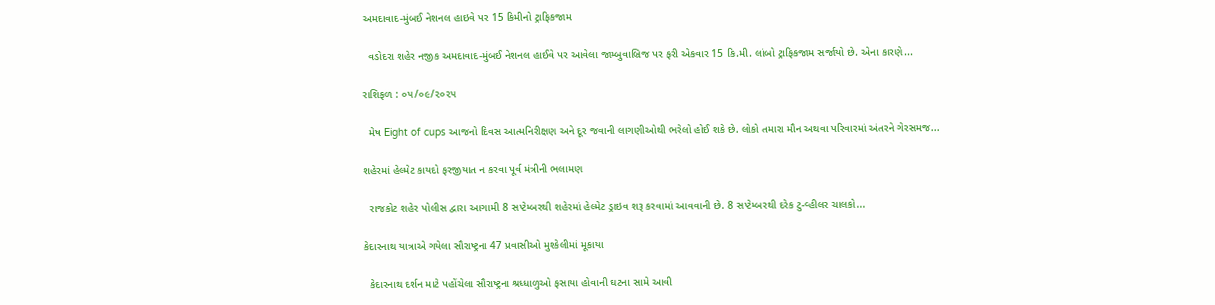અમદાવાદ-મુંબઈ નેશનલ હાઇવે પર 15 કિમીનો ટ્રાફિકજામ

  વડોદરા શહેર નજીક અમદાવાદ-મુંબઈ નેશનલ હાઈવે પર આવેલા જામ્બુવાબ્રિજ પર ફરી એકવાર 15 કિ.મી. લાંબો ટ્રાફિકજામ સર્જાયો છે. એના કારણે...

રાશિફળ : ૦૫/૦૯/૨૦૨૫

  મેષ Eight of cups આજનો દિવસ આત્મનિરીક્ષણ અને દૂર જવાની લાગણીઓથી ભરેલો હોઈ શકે છે. લોકો તમારા મૌન અથવા પરિવારમાં અંતરને ગેરસમજ...

શહેરમાં હેલ્મેટ કાયદો ફરજીયાત ન કરવા પૂર્વ મંત્રીની ભલામણ

  રાજકોટ શહેર પોલીસ દ્વારા આગામી 8 સપ્ટેમ્બરથી શહેરમાં હેલ્મેટ ડ્રાઇવ શરૂ કરવામાં આવવાની છે. 8 સપ્ટેમ્બરથી દરેક ટુ-વ્હીલર ચાલકો...

કેદારનાથ યાત્રાએ ગયેલા સૌરાષ્ટ્રના 47 પ્રવાસીઓ મુશ્કેલીમાં મૂકાયા

  કેદારનાથ દર્શન માટે પહોંચેલા સૌરાષ્ટ્રના શ્રધ્ધાળુઓ ફસાયા હોવાની ઘટના સામે આવી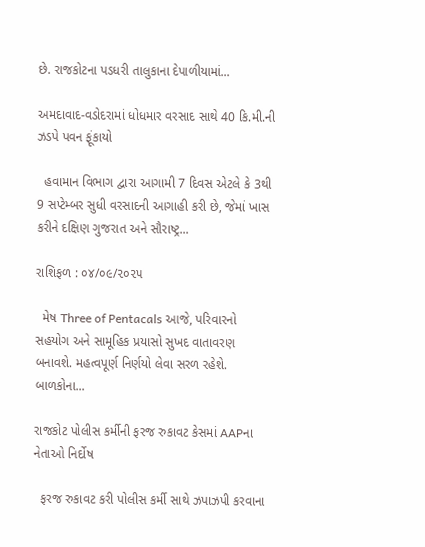છે. રાજકોટના પડધરી તાલુકાના દેપાળીયામાં...

અમદાવાદ-વડોદરામાં ધોધમાર વરસાદ સાથે 40 કિ.મી.ની ઝડપે પવન ફૂંકાયો

  હવામાન વિભાગ દ્વારા આગામી 7 દિવસ એટલે કે 3થી 9 સપ્ટેમ્બર સુધી વરસાદની આગાહી કરી છે, જેમાં ખાસ કરીને દક્ષિણ ગુજરાત અને સૌરાષ્ટ્ર...

રાશિફળ : ૦૪/૦૯/૨૦૨૫

  મેષ Three of Pentacals આજે, પરિવારનો સહયોગ અને સામૂહિક પ્રયાસો સુખદ વાતાવરણ બનાવશે. મહત્વપૂર્ણ નિર્ણયો લેવા સરળ રહેશે. બાળકોના...

રાજકોટ પોલીસ કર્મીની ફરજ રુકાવટ કેસમાં AAPના નેતાઓ નિર્દોષ

  ફરજ રુકાવટ કરી પોલીસ કર્મી સાથે ઝપાઝપી કરવાના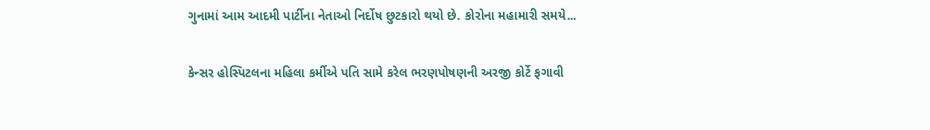ગુનામાં આમ આદમી પાર્ટીના નેતાઓ નિર્દોષ છુટકારો થયો છે. કોરોના મહામારી સમયે...

કેન્સર હોસ્પિટલના મહિલા કર્મીએ પતિ સામે કરેલ ભરણપોષણની અરજી કોર્ટે ફગાવી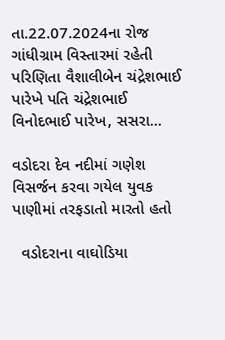તા.22.07.2024ના રોજ ગાંધીગ્રામ વિસ્તારમાં રહેતી પરિણિતા વૈશાલીબેન ચંદ્રેશભાઈ પારેખે પતિ ચંદ્રેશભાઈ વિનોદભાઈ પારેખ, સસરા...

વડોદરા દેવ નદીમાં ગણેશ વિસર્જન કરવા ગયેલ યુવક પાણીમાં તરફડાતો મારતો હતો

  વડોદરાના વાઘોડિયા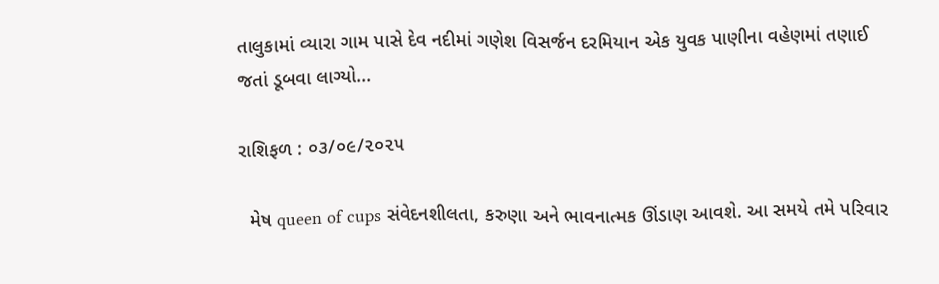તાલુકામાં વ્યારા ગામ પાસે દેવ નદીમાં ગણેશ વિસર્જન દરમિયાન એક યુવક પાણીના વહેણમાં તણાઈ જતાં ડૂબવા લાગ્યો...

રાશિફળ : ૦૩/૦૯/૨૦૨૫

  મેષ queen of cups સંવેદનશીલતા, કરુણા અને ભાવનાત્મક ઊંડાણ આવશે. આ સમયે તમે પરિવાર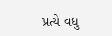પ્રત્યે વધુ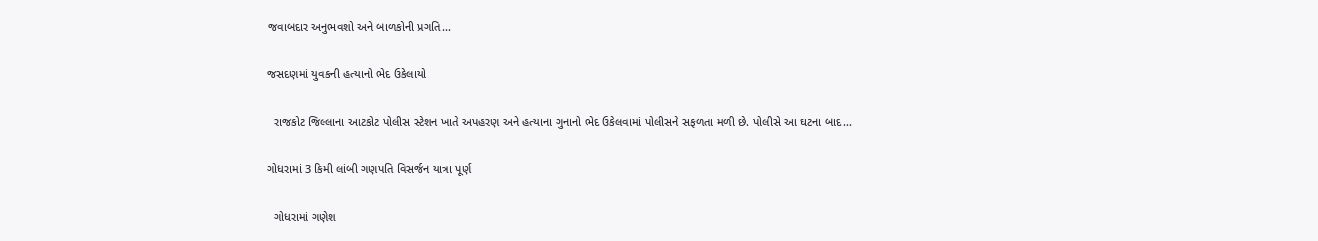જવાબદાર અનુભવશો અને બાળકોની પ્રગતિ...

જસદણમાં યુવકની હત્યાનો ભેદ ઉકેલાયો

  રાજકોટ જિલ્લાના આટકોટ પોલીસ સ્ટેશન ખાતે અપહરણ અને હત્યાના ગુનાનો ભેદ ઉકેલવામાં પોલીસને સફળતા મળી છે. પોલીસે આ ઘટના બાદ...

ગોધરામાં 3 કિમી લાંબી ગણપતિ વિસર્જન યાત્રા પૂર્ણ

  ગોધરામાં ગણેશ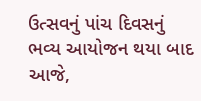ઉત્સવનું પાંચ દિવસનું ભવ્ય આયોજન થયા બાદ આજે,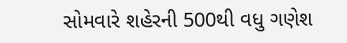સોમવારે શહેરની 500થી વધુ ગણેશ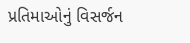પ્રતિમાઓનું વિસર્જન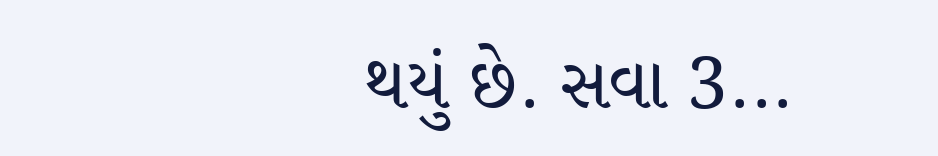થયું છે. સવા 3...